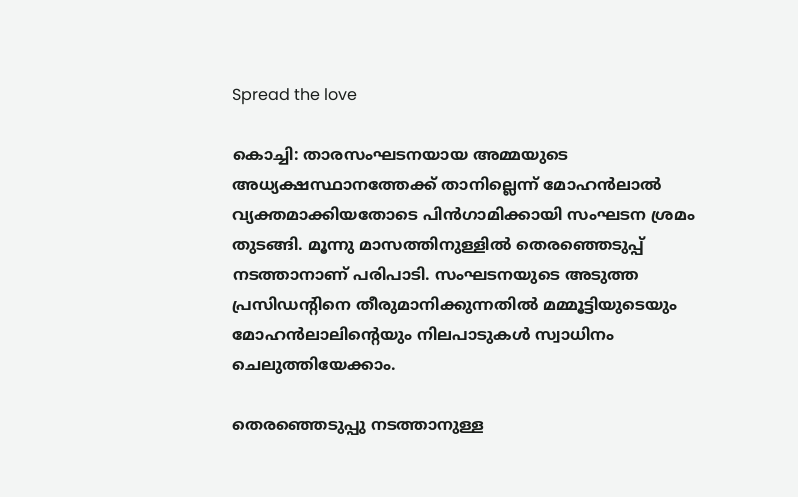Spread the love

കൊച്ചി: താരസംഘടനയായ അമ്മയുടെ അധ്യക്ഷസ്ഥാനത്തേക്ക് താനില്ലെന്ന് മോഹന്‍ലാല്‍ വ്യക്തമാക്കിയതോടെ പിന്‍ഗാമിക്കായി സംഘടന ശ്രമം തുടങ്ങി. മൂന്നു മാസത്തിനുള്ളില്‍ തെരഞ്ഞെടുപ്പ് നടത്താനാണ് പരിപാടി. സംഘടനയുടെ അടുത്ത പ്രസിഡന്റിനെ തീരുമാനിക്കുന്നതില്‍ മമ്മൂട്ടിയുടെയും മോഹന്‍ലാലിന്റെയും നിലപാടുകള്‍ സ്വാധിനം ചെലുത്തിയേക്കാം.

തെരഞ്ഞെടുപ്പു നടത്താനുള്ള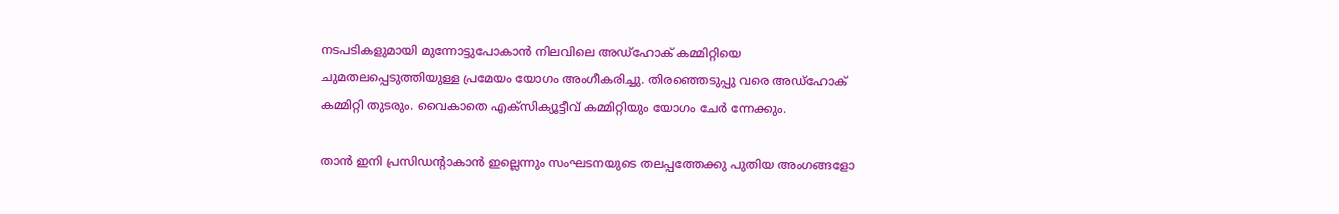നടപടികളുമായി മുന്നോട്ടുപോകാന്‍ നിലവിലെ അഡ്‌ഹോക് കമ്മിറ്റിയെ ചുമതലപ്പെടുത്തിയുള്ള പ്രമേയം യോഗം അംഗീകരിച്ചു. തിരഞ്ഞെടുപ്പു വരെ അഡ്‌ഹോക് കമ്മിറ്റി തുടരും. വൈകാതെ എക്‌സിക്യൂട്ടീവ് കമ്മിറ്റിയും യോഗം ചേര്‍ ന്നേക്കും.

താന്‍ ഇനി പ്രസിഡന്റാകാന്‍ ഇല്ലെന്നും സംഘടനയുടെ തലപ്പത്തേക്കു പുതിയ അംഗങ്ങളോ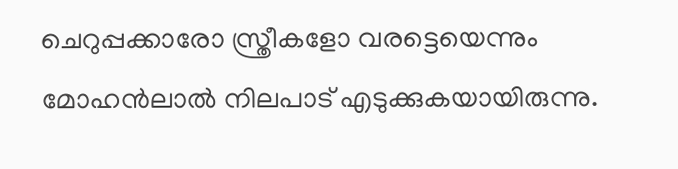ചെറുപ്പക്കാരോ സ്ത്രീകളോ വരട്ടെയെന്നും മോഹന്‍ലാല്‍ നിലപാട് എടുക്കുകയായിരുന്നു.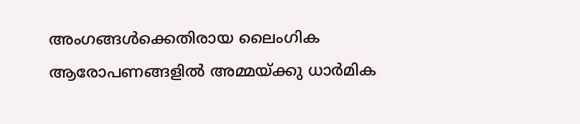അംഗങ്ങള്‍ക്കെതിരായ ലൈംഗിക ആരോപണങ്ങളില്‍ അമ്മയ്ക്കു ധാര്‍മിക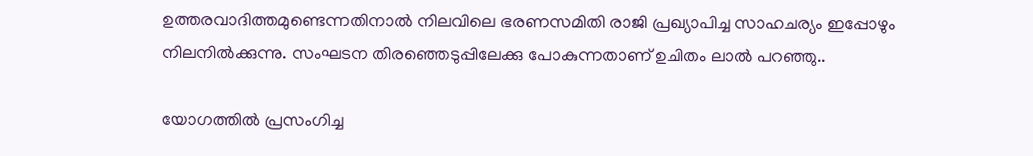ഉത്തരവാദിത്തമുണ്ടെന്നതിനാല്‍ നിലവിലെ ഭരണസമിതി രാജി പ്രഖ്യാപിച്ച സാഹചര്യം ഇപ്പോഴും നിലനില്‍ക്കുന്നു. സംഘടന തിരഞ്ഞെടുപ്പിലേക്കു പോകുന്നതാണ് ഉചിതം ലാല്‍ പറഞ്ഞു..

യോഗത്തില്‍ പ്രസംഗിച്ച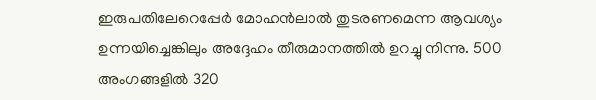ഇരുപതിലേറെപ്പേര്‍ മോഹന്‍ലാല്‍ തുടരണമെന്ന ആവശ്യം ഉന്നയിച്ചെങ്കിലും അദ്ദേഹം തീരുമാനത്തില്‍ ഉറച്ചു നിന്നു. 500 അംഗങ്ങളില്‍ 320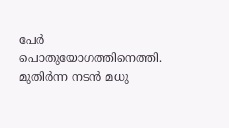പേര്‍ പൊതുയോഗത്തിനെത്തി. മുതിര്‍ന്ന നടന്‍ മധു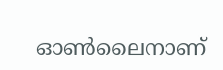ഓണ്‍ലൈനാണ്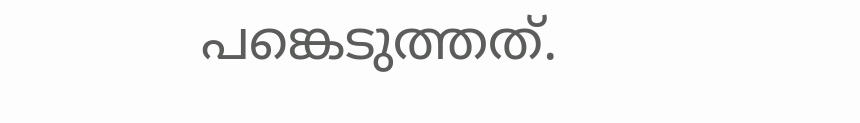പങ്കെടുത്തത്.